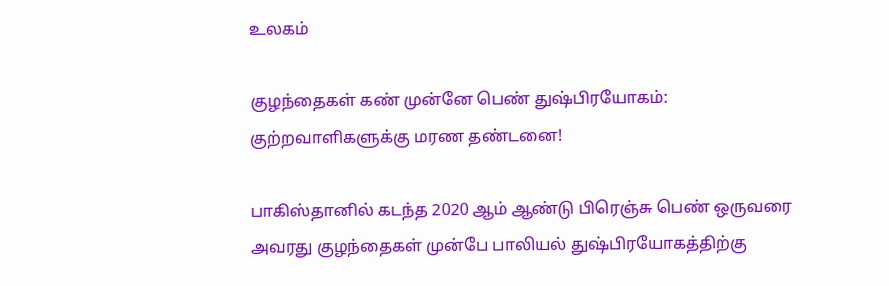உலகம்

குழந்தைகள் கண் முன்னே பெண் துஷ்பிரயோகம்: குற்றவாளிகளுக்கு மரண தண்டனை!

பாகிஸ்தானில் கடந்த 2020 ஆம் ஆண்டு பிரெஞ்சு பெண் ஒருவரை அவரது குழந்தைகள் முன்பே பாலியல் துஷ்பிரயோகத்திற்கு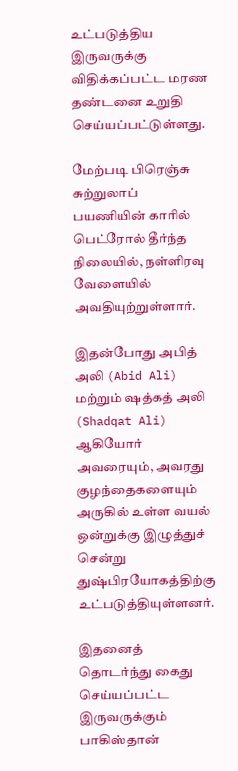உட்படுத்திய இருவருக்கு விதிக்கப்பட்ட மரண தண்டனை உறுதி செய்யப்பட்டுள்ளது.

மேற்படி பிரெஞ்சு சுற்றுலாப் பயணியின் காரில் பெட்ரோல் தீர்ந்த நிலையில், நள்ளிரவு வேளையில் அவதியுற்றுள்ளார்.

இதன்போது அபித் அலி (Abid Ali) மற்றும் ஷத்கத் அலி (Shadqat Ali) ஆகியோர் அவரையும், அவரது குழந்தைகளையும் அருகில் உள்ள வயல் ஒன்றுக்கு இழுத்துச் சென்று துஷ்பிரயோகத்திற்கு உட்படுத்தியுள்ளனர்.

இதனைத் தொடர்ந்து கைது செய்யப்பட்ட இருவருக்கும் பாகிஸ்தான்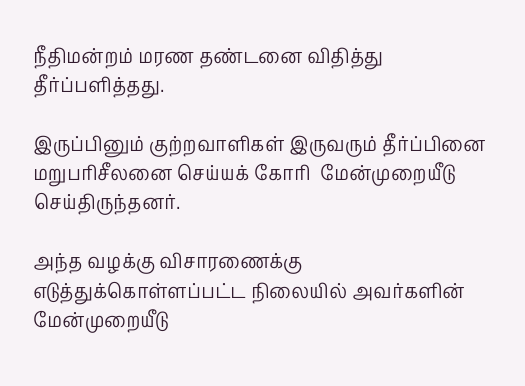நீதிமன்றம் மரண தண்டனை விதித்து தீர்ப்பளித்தது.

இருப்பினும் குற்றவாளிகள் இருவரும் தீர்ப்பினை மறுபரிசீலனை செய்யக் கோரி  மேன்முறையீடு செய்திருந்தனர்.

அந்த வழக்கு விசாரணைக்கு எடுத்துக்கொள்ளப்பட்ட நிலையில் அவர்களின் மேன்முறையீடு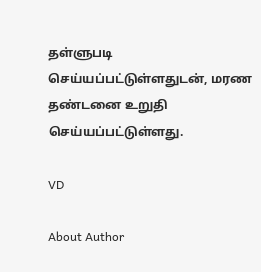தள்ளுபடி செய்யப்பட்டுள்ளதுடன், மரண தண்டனை உறுதி செய்யப்பட்டுள்ளது.

VD

About Author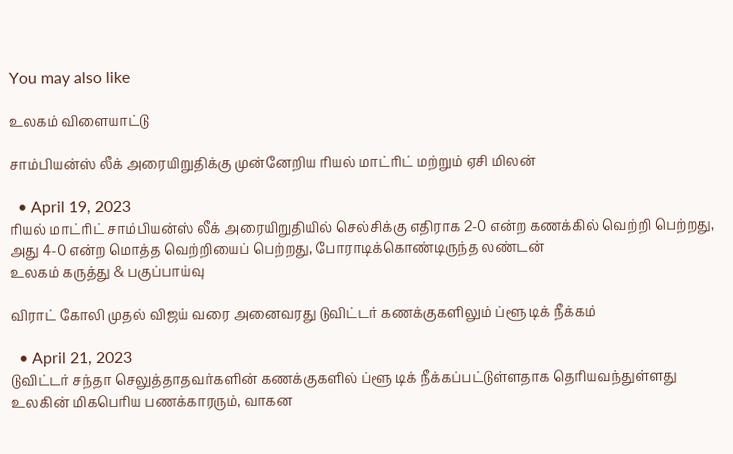You may also like

உலகம் விளையாட்டு

சாம்பியன்ஸ் லீக் அரையிறுதிக்கு முன்னேறிய ரியல் மாட்ரிட் மற்றும் ஏசி மிலன்

  • April 19, 2023
ரியல் மாட்ரிட் சாம்பியன்ஸ் லீக் அரையிறுதியில் செல்சிக்கு எதிராக 2-0 என்ற கணக்கில் வெற்றி பெற்றது, அது 4-0 என்ற மொத்த வெற்றியைப் பெற்றது, போராடிக்கொண்டிருந்த லண்டன்
உலகம் கருத்து & பகுப்பாய்வு

விராட் கோலி முதல் விஜய் வரை அனைவரது டுவிட்டர் கணக்குகளிலும் ப்ளூ டிக் நீக்கம்

  • April 21, 2023
டுவிட்டர் சந்தா செலுத்தாதவர்களின் கணக்குகளில் ப்ளூ டிக் நீக்கப்பட்டுள்ளதாக தெரியவந்துள்ளது உலகின் மிகபெரிய பணக்காரரும், வாகன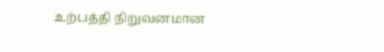உற்பத்தி நிறுவனமான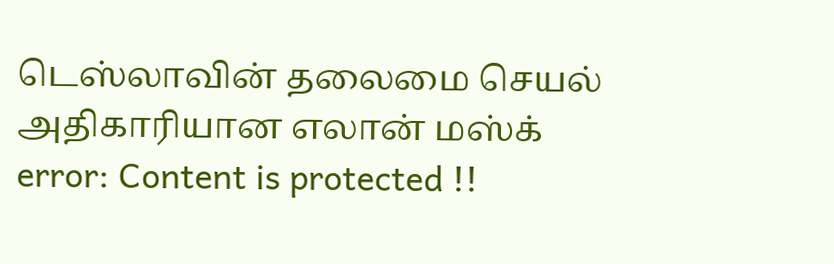டெஸ்லாவின் தலைமை செயல் அதிகாரியான எலான் மஸ்க்
error: Content is protected !!